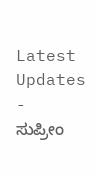Latest Updates
-
ಸುಪ್ರೀಂ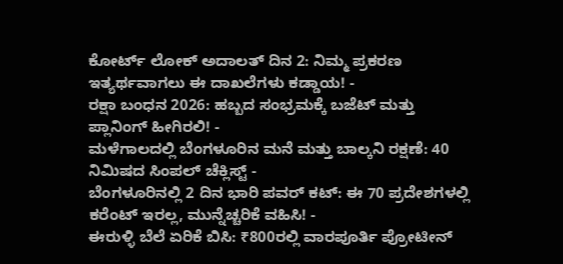ಕೋರ್ಟ್ ಲೋಕ್ ಅದಾಲತ್ ದಿನ 2: ನಿಮ್ಮ ಪ್ರಕರಣ ಇತ್ಯರ್ಥವಾಗಲು ಈ ದಾಖಲೆಗಳು ಕಡ್ಡಾಯ! -
ರಕ್ಷಾ ಬಂಧನ 2026: ಹಬ್ಬದ ಸಂಭ್ರಮಕ್ಕೆ ಬಜೆಟ್ ಮತ್ತು ಪ್ಲಾನಿಂಗ್ ಹೀಗಿರಲಿ! -
ಮಳೆಗಾಲದಲ್ಲಿ ಬೆಂಗಳೂರಿನ ಮನೆ ಮತ್ತು ಬಾಲ್ಕನಿ ರಕ್ಷಣೆ: 40 ನಿಮಿಷದ ಸಿಂಪಲ್ ಚೆಕ್ಲಿಸ್ಟ್ -
ಬೆಂಗಳೂರಿನಲ್ಲಿ 2 ದಿನ ಭಾರಿ ಪವರ್ ಕಟ್: ಈ 70 ಪ್ರದೇಶಗಳಲ್ಲಿ ಕರೆಂಟ್ ಇರಲ್ಲ, ಮುನ್ನೆಚ್ಚರಿಕೆ ವಹಿಸಿ! -
ಈರುಳ್ಳಿ ಬೆಲೆ ಏರಿಕೆ ಬಿಸಿ: ₹800ರಲ್ಲಿ ವಾರಪೂರ್ತಿ ಪ್ರೋಟೀನ್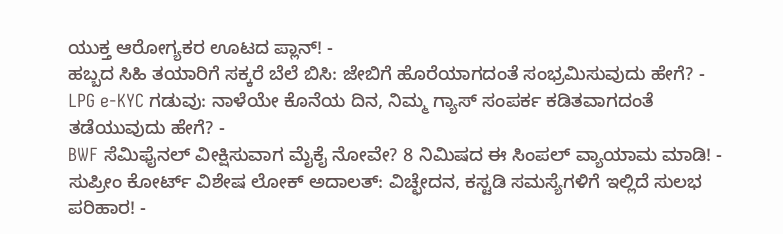ಯುಕ್ತ ಆರೋಗ್ಯಕರ ಊಟದ ಪ್ಲಾನ್! -
ಹಬ್ಬದ ಸಿಹಿ ತಯಾರಿಗೆ ಸಕ್ಕರೆ ಬೆಲೆ ಬಿಸಿ: ಜೇಬಿಗೆ ಹೊರೆಯಾಗದಂತೆ ಸಂಭ್ರಮಿಸುವುದು ಹೇಗೆ? -
LPG e-KYC ಗಡುವು: ನಾಳೆಯೇ ಕೊನೆಯ ದಿನ, ನಿಮ್ಮ ಗ್ಯಾಸ್ ಸಂಪರ್ಕ ಕಡಿತವಾಗದಂತೆ ತಡೆಯುವುದು ಹೇಗೆ? -
BWF ಸೆಮಿಫೈನಲ್ ವೀಕ್ಷಿಸುವಾಗ ಮೈಕೈ ನೋವೇ? 8 ನಿಮಿಷದ ಈ ಸಿಂಪಲ್ ವ್ಯಾಯಾಮ ಮಾಡಿ! -
ಸುಪ್ರೀಂ ಕೋರ್ಟ್ ವಿಶೇಷ ಲೋಕ್ ಅದಾಲತ್: ವಿಚ್ಛೇದನ, ಕಸ್ಟಡಿ ಸಮಸ್ಯೆಗಳಿಗೆ ಇಲ್ಲಿದೆ ಸುಲಭ ಪರಿಹಾರ! -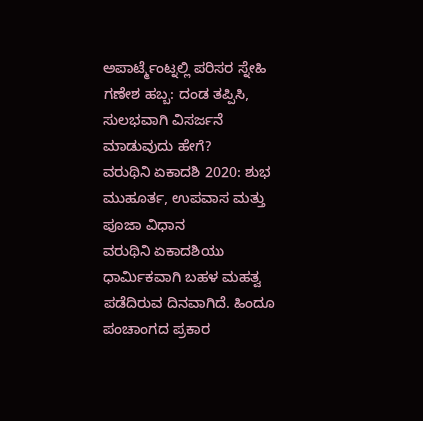ಅಪಾರ್ಟ್ಮೆಂಟ್ನಲ್ಲಿ ಪರಿಸರ ಸ್ನೇಹಿ ಗಣೇಶ ಹಬ್ಬ: ದಂಡ ತಪ್ಪಿಸಿ, ಸುಲಭವಾಗಿ ವಿಸರ್ಜನೆ ಮಾಡುವುದು ಹೇಗೆ?
ವರುಥಿನಿ ಏಕಾದಶಿ 2020: ಶುಭ ಮುಹೂರ್ತ, ಉಪವಾಸ ಮತ್ತು ಪೂಜಾ ವಿಧಾನ
ವರುಥಿನಿ ಏಕಾದಶಿಯು ಧಾರ್ಮಿಕವಾಗಿ ಬಹಳ ಮಹತ್ವ ಪಡೆದಿರುವ ದಿನವಾಗಿದೆ. ಹಿಂದೂ ಪಂಚಾಂಗದ ಪ್ರಕಾರ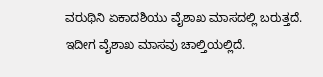ವರುಥಿನಿ ಏಕಾದಶಿಯು ವೈಶಾಖ ಮಾಸದಲ್ಲಿ ಬರುತ್ತದೆ. ಇದೀಗ ವೈಶಾಖ ಮಾಸವು ಚಾಲ್ತಿಯಲ್ಲಿದೆ.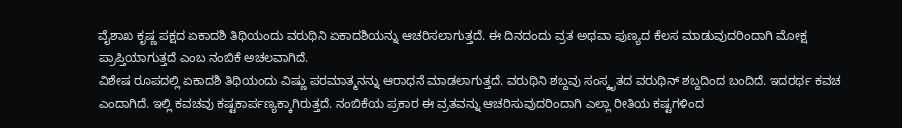ವೈಶಾಖ ಕೃಷ್ಣ ಪಕ್ಷದ ಏಕಾದಶಿ ತಿಥಿಯಂದು ವರುಥಿನಿ ಏಕಾದಶಿಯನ್ನು ಆಚರಿಸಲಾಗುತ್ತದೆ. ಈ ದಿನದಂದು ವ್ರತ ಅಥವಾ ಪುಣ್ಯದ ಕೆಲಸ ಮಾಡುವುದರಿಂದಾಗಿ ಮೋಕ್ಷ ಪ್ರಾಪ್ತಿಯಾಗುತ್ತದೆ ಎಂಬ ನಂಬಿಕೆ ಅಚಲವಾಗಿದೆ.
ವಿಶೇಷ ರೂಪದಲ್ಲಿ ಏಕಾದಶಿ ತಿಥಿಯಂದು ವಿಷ್ಣು ಪರಮಾತ್ಮನನ್ನು ಆರಾಧನೆ ಮಾಡಲಾಗುತ್ತದೆ. ವರುಥಿನಿ ಶಬ್ದವು ಸಂಸ್ಕೃತದ ವರುಥಿನ್ ಶಬ್ದದಿಂದ ಬಂದಿದೆ. ಇದರರ್ಥ ಕವಚ ಎಂದಾಗಿದೆ. ಇಲ್ಲಿ ಕವಚವು ಕಷ್ಟಕಾರ್ಪಣ್ಯಕ್ಕಾಗಿರುತ್ತದೆ. ನಂಬಿಕೆಯ ಪ್ರಕಾರ ಈ ವ್ರತವನ್ನು ಆಚರಿಸುವುದರಿಂದಾಗಿ ಎಲ್ಲಾ ರೀತಿಯ ಕಷ್ಟಗಳಿಂದ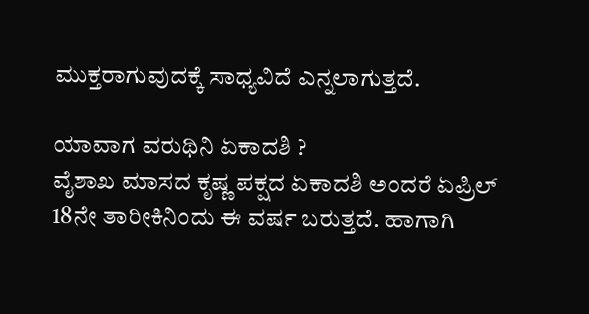ಮುಕ್ತರಾಗುವುದಕ್ಕೆ ಸಾಧ್ಯವಿದೆ ಎನ್ನಲಾಗುತ್ತದೆ.

ಯಾವಾಗ ವರುಥಿನಿ ಏಕಾದಶಿ ?
ವೈಶಾಖ ಮಾಸದ ಕೃಷ್ಣ ಪಕ್ಷದ ಏಕಾದಶಿ ಅಂದರೆ ಏಪ್ರಿಲ್ 18ನೇ ತಾರೀಕಿನಿಂದು ಈ ವರ್ಷ ಬರುತ್ತದೆ. ಹಾಗಾಗಿ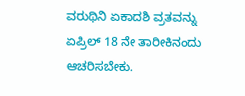ವರುಥಿನಿ ಏಕಾದಶಿ ವ್ರತವನ್ನು ಏಪ್ರಿಲ್ 18 ನೇ ತಾರೀಕಿನಂದು ಆಚರಿಸಬೇಕು.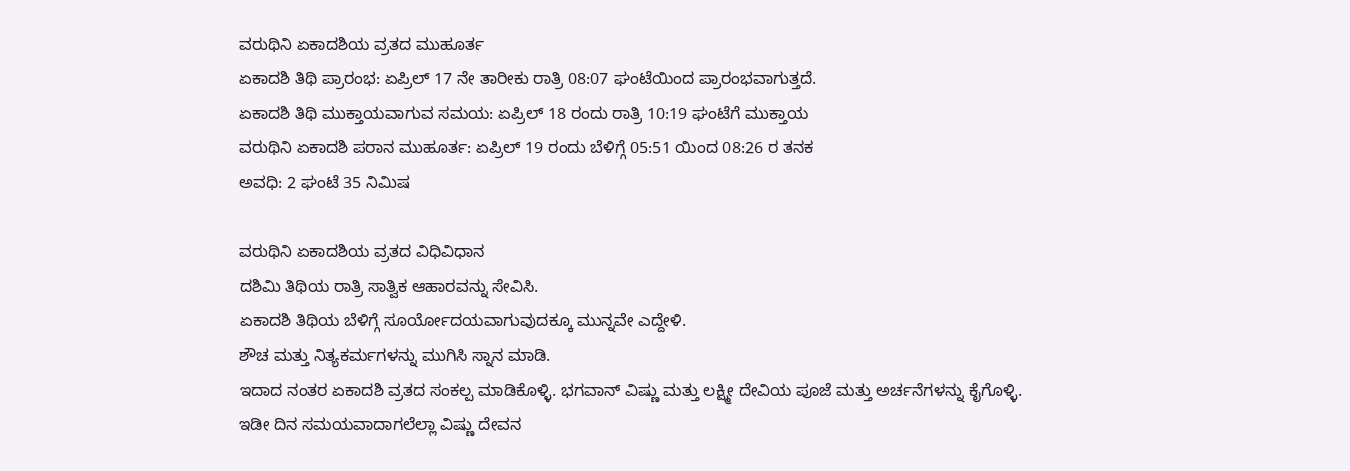ವರುಥಿನಿ ಏಕಾದಶಿಯ ವ್ರತದ ಮುಹೂರ್ತ
ಏಕಾದಶಿ ತಿಥಿ ಪ್ರಾರಂಭ: ಏಪ್ರಿಲ್ 17 ನೇ ತಾರೀಕು ರಾತ್ರಿ 08:07 ಘಂಟೆಯಿಂದ ಪ್ರಾರಂಭವಾಗುತ್ತದೆ.
ಏಕಾದಶಿ ತಿಥಿ ಮುಕ್ತಾಯವಾಗುವ ಸಮಯ: ಏಪ್ರಿಲ್ 18 ರಂದು ರಾತ್ರಿ 10:19 ಘಂಟೆಗೆ ಮುಕ್ತಾಯ
ವರುಥಿನಿ ಏಕಾದಶಿ ಪರಾನ ಮುಹೂರ್ತ: ಏಪ್ರಿಲ್ 19 ರಂದು ಬೆಳಿಗ್ಗೆ 05:51 ಯಿಂದ 08:26 ರ ತನಕ
ಅವಧಿ: 2 ಘಂಟೆ 35 ನಿಮಿಷ

ವರುಥಿನಿ ಏಕಾದಶಿಯ ವ್ರತದ ವಿಧಿವಿಧಾನ
ದಶಿಮಿ ತಿಥಿಯ ರಾತ್ರಿ ಸಾತ್ವಿಕ ಆಹಾರವನ್ನು ಸೇವಿಸಿ.
ಏಕಾದಶಿ ತಿಥಿಯ ಬೆಳಿಗ್ಗೆ ಸೂರ್ಯೋದಯವಾಗುವುದಕ್ಕೂ ಮುನ್ನವೇ ಎದ್ದೇಳಿ.
ಶೌಚ ಮತ್ತು ನಿತ್ಯಕರ್ಮಗಳನ್ನು ಮುಗಿಸಿ ಸ್ನಾನ ಮಾಡಿ.
ಇದಾದ ನಂತರ ಏಕಾದಶಿ ವ್ರತದ ಸಂಕಲ್ಪ ಮಾಡಿಕೊಳ್ಳಿ. ಭಗವಾನ್ ವಿಷ್ಣು ಮತ್ತು ಲಕ್ಷ್ಮೀ ದೇವಿಯ ಪೂಜೆ ಮತ್ತು ಅರ್ಚನೆಗಳನ್ನು ಕೈಗೊಳ್ಳಿ.
ಇಡೀ ದಿನ ಸಮಯವಾದಾಗಲೆಲ್ಲಾ ವಿಷ್ಣು ದೇವನ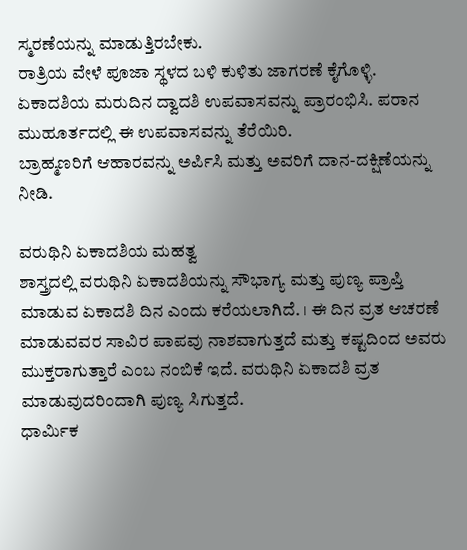ಸ್ಮರಣೆಯನ್ನು ಮಾಡುತ್ತಿರಬೇಕು.
ರಾತ್ರಿಯ ವೇಳೆ ಪೂಜಾ ಸ್ಥಳದ ಬಳಿ ಕುಳಿತು ಜಾಗರಣೆ ಕೈಗೊಳ್ಳಿ.
ಏಕಾದಶಿಯ ಮರುದಿನ ದ್ವಾದಶಿ ಉಪವಾಸವನ್ನು ಪ್ರಾರಂಭಿಸಿ. ಪರಾನ ಮುಹೂರ್ತದಲ್ಲಿ ಈ ಉಪವಾಸವನ್ನು ತೆರೆಯಿರಿ.
ಬ್ರಾಹ್ಮಣರಿಗೆ ಆಹಾರವನ್ನು ಅರ್ಪಿಸಿ ಮತ್ತು ಅವರಿಗೆ ದಾನ-ದಕ್ಷಿಣೆಯನ್ನು ನೀಡಿ.

ವರುಥಿನಿ ಏಕಾದಶಿಯ ಮಹತ್ವ
ಶಾಸ್ತ್ರದಲ್ಲಿ ವರುಥಿನಿ ಏಕಾದಶಿಯನ್ನು ಸೌಭಾಗ್ಯ ಮತ್ತು ಪುಣ್ಯ ಪ್ರಾಪ್ತಿ ಮಾಡುವ ಏಕಾದಶಿ ದಿನ ಎಂದು ಕರೆಯಲಾಗಿದೆ. । ಈ ದಿನ ವ್ರತ ಆಚರಣೆ ಮಾಡುವವರ ಸಾವಿರ ಪಾಪವು ನಾಶವಾಗುತ್ತದೆ ಮತ್ತು ಕಷ್ಟದಿಂದ ಅವರು ಮುಕ್ತರಾಗುತ್ತಾರೆ ಎಂಬ ನಂಬಿಕೆ ಇದೆ. ವರುಥಿನಿ ಏಕಾದಶಿ ವ್ರತ ಮಾಡುವುದರಿಂದಾಗಿ ಪುಣ್ಯ ಸಿಗುತ್ತದೆ.
ಧಾರ್ಮಿಕ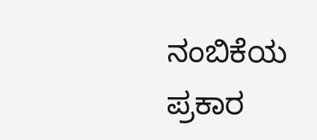ನಂಬಿಕೆಯ ಪ್ರಕಾರ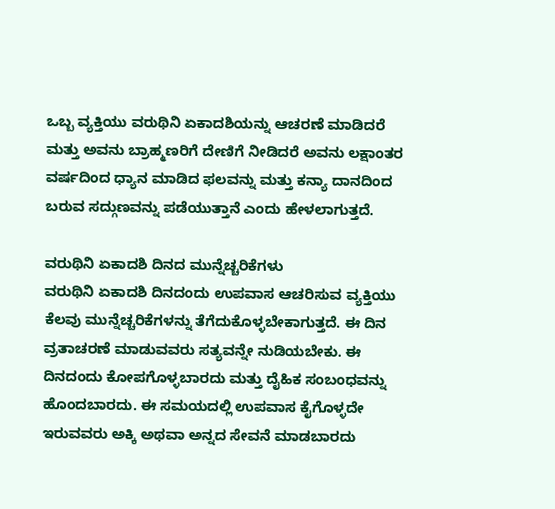ಒಬ್ಬ ವ್ಯಕ್ತಿಯು ವರುಥಿನಿ ಏಕಾದಶಿಯನ್ನು ಆಚರಣೆ ಮಾಡಿದರೆ ಮತ್ತು ಅವನು ಬ್ರಾಹ್ಮಣರಿಗೆ ದೇಣಿಗೆ ನೀಡಿದರೆ ಅವನು ಲಕ್ಷಾಂತರ ವರ್ಷದಿಂದ ಧ್ಯಾನ ಮಾಡಿದ ಫಲವನ್ನು ಮತ್ತು ಕನ್ಯಾ ದಾನದಿಂದ ಬರುವ ಸದ್ಗುಣವನ್ನು ಪಡೆಯುತ್ತಾನೆ ಎಂದು ಹೇಳಲಾಗುತ್ತದೆ.

ವರುಥಿನಿ ಏಕಾದಶಿ ದಿನದ ಮುನ್ನೆಚ್ಚರಿಕೆಗಳು
ವರುಥಿನಿ ಏಕಾದಶಿ ದಿನದಂದು ಉಪವಾಸ ಆಚರಿಸುವ ವ್ಯಕ್ತಿಯು ಕೆಲವು ಮುನ್ನೆಚ್ಚರಿಕೆಗಳನ್ನು ತೆಗೆದುಕೊಳ್ಳಬೇಕಾಗುತ್ತದೆ. ಈ ದಿನ ವ್ರತಾಚರಣೆ ಮಾಡುವವರು ಸತ್ಯವನ್ನೇ ನುಡಿಯಬೇಕು. ಈ ದಿನದಂದು ಕೋಪಗೊಳ್ಳಬಾರದು ಮತ್ತು ದೈಹಿಕ ಸಂಬಂಧವನ್ನು ಹೊಂದಬಾರದು. ಈ ಸಮಯದಲ್ಲಿ ಉಪವಾಸ ಕೈಗೊಳ್ಳದೇ ಇರುವವರು ಅಕ್ಕಿ ಅಥವಾ ಅನ್ನದ ಸೇವನೆ ಮಾಡಬಾರದು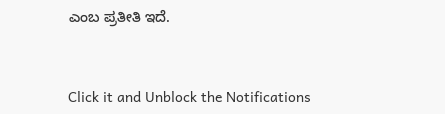ಎಂಬ ಪ್ರತೀತಿ ಇದೆ.



Click it and Unblock the Notifications